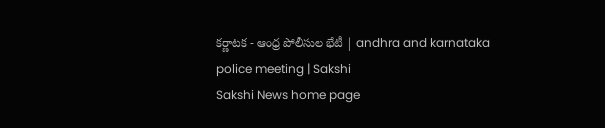కర్ణాటక - ఆంధ్ర పోలీసుల భేటీ | andhra and karnataka police meeting | Sakshi
Sakshi News home page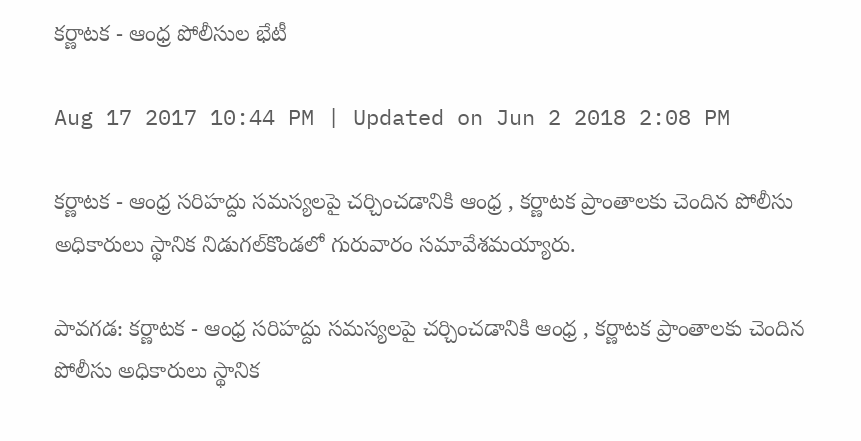కర్ణాటక - ఆంధ్ర పోలీసుల భేటీ

Aug 17 2017 10:44 PM | Updated on Jun 2 2018 2:08 PM

కర్ణాటక - ఆంధ్ర సరిహద్దు సమస్యలపై చర్చించడానికి ఆంధ్ర , కర్ణాటక ప్రాంతాలకు చెందిన పోలీసు అధికారులు స్థానిక నిడుగల్‌కొండలో గురువారం సమావేశమయ్యారు.

పావగడ: కర్ణాటక - ఆంధ్ర సరిహద్దు సమస్యలపై చర్చించడానికి ఆంధ్ర , కర్ణాటక ప్రాంతాలకు చెందిన పోలీసు అధికారులు స్థానిక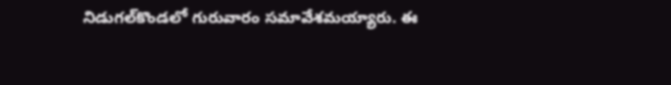నిడుగల్‌కొండలో గురువారం సమావేశమయ్యారు. ఈ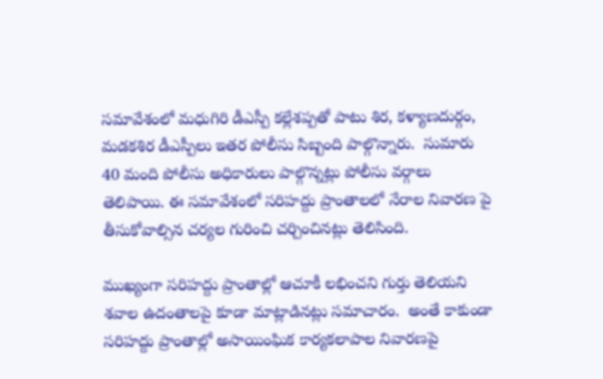సమావేశంలో మధుగిరి డీఎస్పీ కల్లేశప్పతో పాటు శిర, కళ్యాణదుర్గం, మడకశిర డీఎస్పీలు ఇతర పోలీసు సిబ్బంది పాల్గొన్నారు.  సుమారు 40 మంది పోలీసు అధికారులు పాల్గొన్నట్లు పోలీసు వర్గాలు తెలిపాయి. ఈ సమావేశంలో సరిహద్దు ప్రాంతాలలో నేరాల నివారణ పై తీసుకోవాల్సిన చర్యల గురించి చర్చించినట్లు తెలిసింది.

ముఖ్యంగా సరిహద్దు ప్రాంతాల్లో ఆచూకీ లభించని గుర్తు తెలియని శవాల ఉదంతాలపై కూడా మాట్లాడినట్లు సమాచారం.  అంతే కాకుండా సరిహద్దు ప్రాంతాల్లో అసాయింఘిక కార్యకలాపాల నివారణపై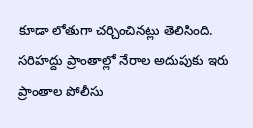కూడా లోతుగా చర్చించినట్లు తెలిసింది. సరిహద్దు ప్రాంతాల్లో నేరాల అదుపుకు ఇరు ప్రాంతాల పోలీసు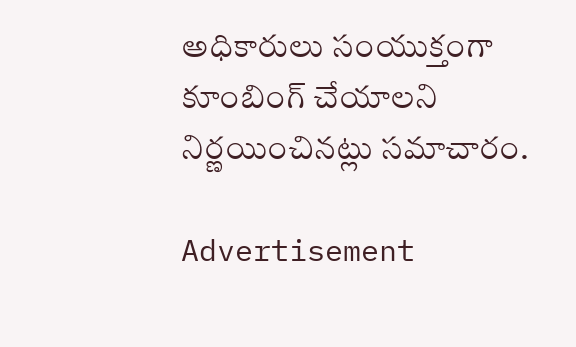అధికారులు సంయుక్తంగా కూంబింగ్‌ చేయాలని నిర్ణయించినట్లు సమాచారం.

Advertisement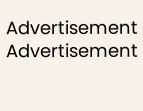Advertisement
Advertisement